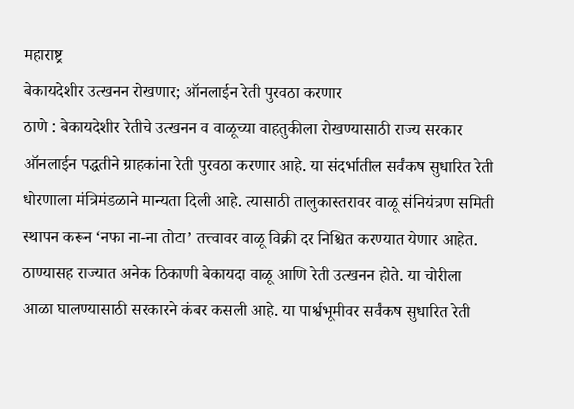महाराष्ट्र
बेकायदेशीर उत्खनन रोखणार; ऑनलाईन रेती पुरवठा करणार
ठाणे : बेकायदेशीर रेतीचे उत्खनन व वाळूच्या वाहतुकीला रोखण्यासाठी राज्य सरकार ऑनलाईन पद्धतीने ग्राहकांना रेती पुरवठा करणार आहे. या संदर्भातील सर्वंकष सुधारित रेती धोरणाला मंत्रिमंडळाने मान्यता दिली आहे. त्यासाठी तालुकास्तरावर वाळू संनियंत्रण समिती स्थापन करून ‘नफा ना-ना तोटा’ तत्त्वावर वाळू विक्री दर निश्चित करण्यात येणार आहेत.
ठाण्यासह राज्यात अनेक ठिकाणी बेकायदा वाळू आणि रेती उत्खनन होते. या चोरीला आळा घालण्यासाठी सरकारने कंबर कसली आहे. या पार्श्वभूमीवर सर्वंकष सुधारित रेती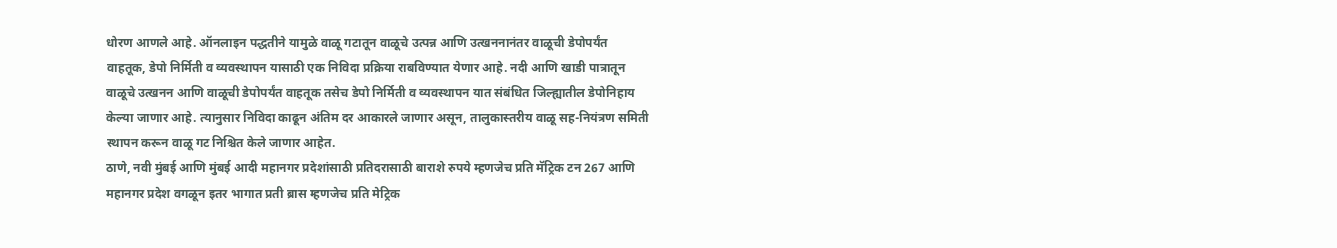धोरण आणले आहे. ऑनलाइन पद्धतीने यामुळे वाळू गटातून वाळूचे उत्पन्न आणि उत्खननानंतर वाळूची डेपोपर्यंत वाहतूक, डेपो निर्मिती व व्यवस्थापन यासाठी एक निविदा प्रक्रिया राबविण्यात येणार आहे. नदी आणि खाडी पात्रातून वाळूचे उत्खनन आणि वाळूची डेपोपर्यंत वाहतूक तसेच डेपो निर्मिती व व्यवस्थापन यात संबंधित जिल्ह्यातील डेपोनिहाय केल्या जाणार आहे. त्यानुसार निविदा काढून अंतिम दर आकारले जाणार असून, तालुकास्तरीय वाळू सह-नियंत्रण समिती स्थापन करून वाळू गट निश्चित केले जाणार आहेत.
ठाणे, नवी मुंबई आणि मुंबई आदी महानगर प्रदेशांसाठी प्रतिदरासाठी बाराशे रुपये म्हणजेच प्रति मॅट्रिक टन 267 आणि महानगर प्रदेश वगळून इतर भागात प्रती ब्रास म्हणजेच प्रति मेट्रिक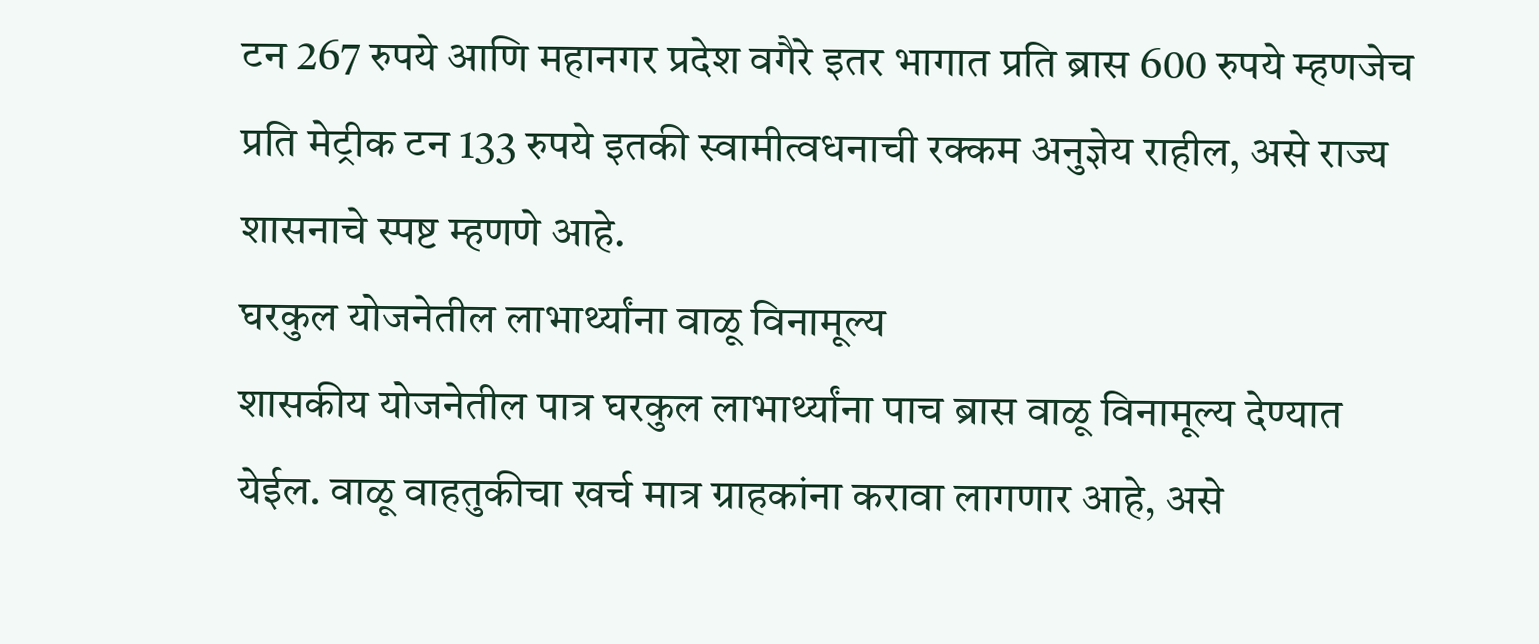टन 267 रुपये आणि महानगर प्रदेश वगैरे इतर भागात प्रति ब्रास 600 रुपये म्हणजेच प्रति मेट्रीक टन 133 रुपये इतकी स्वामीत्वधनाची रक्कम अनुज्ञेय राहील, असे राज्य शासनाचे स्पष्ट म्हणणे आहे.
घरकुल योजनेतील लाभार्थ्यांना वाळू विनामूल्य
शासकीय योजनेतील पात्र घरकुल लाभार्थ्यांना पाच ब्रास वाळू विनामूल्य देण्यात येईल. वाळू वाहतुकीचा खर्च मात्र ग्राहकांना करावा लागणार आहे, असे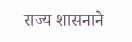राज्य शासनाने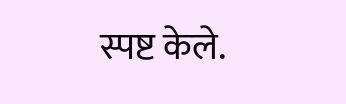स्पष्ट केले.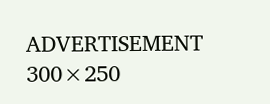ADVERTISEMENT 300×250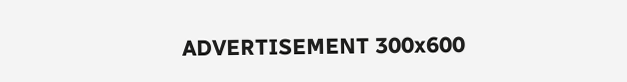ADVERTISEMENT 300x600